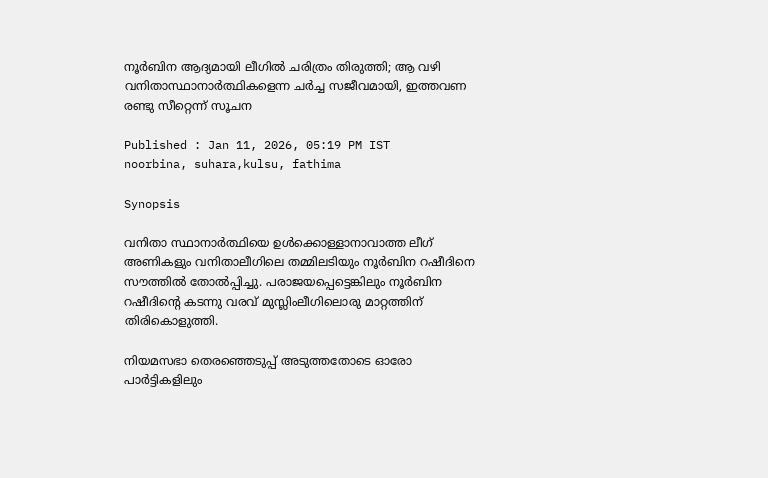നൂർബിന ആദ്യമായി ലീഗിൽ ചരിത്രം തിരുത്തി; ആ വഴി വനിതാസ്ഥാനാർത്ഥികളെന്ന ചർച്ച സജീവമായി, ഇത്തവണ രണ്ടു സീറ്റെന്ന് സൂചന

Published : Jan 11, 2026, 05:19 PM IST
noorbina, suhara,kulsu, fathima

Synopsis

വനിതാ സ്ഥാനാർത്ഥിയെ ഉൾക്കൊള്ളാനാവാത്ത ലീഗ് അണികളും വനിതാലീഗിലെ തമ്മിലടിയും നൂർബിന റഷീദിനെ സൗത്തിൽ തോൽപ്പിച്ചു. പരാജയപ്പെട്ടെങ്കിലും നൂർബിന റഷീദിൻ്റെ കടന്നു വരവ് മുസ്ലിംലീഗിലൊരു മാറ്റത്തിന് തിരികൊളുത്തി.

നിയമസഭാ തെര‍ഞ്ഞെടുപ്പ് അടുത്തതോടെ ഓരോ പാർട്ടികളിലും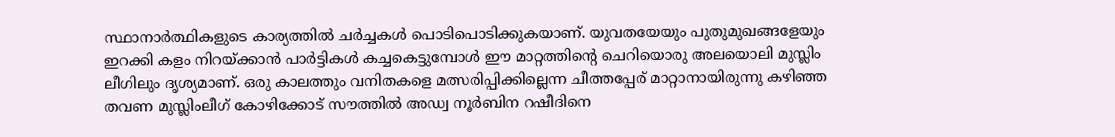സ്ഥാനാർത്ഥികളുടെ കാര്യത്തിൽ ചർച്ചകൾ പൊടിപൊടിക്കുകയാണ്. യുവതയേയും പുതുമുഖങ്ങളേയും ഇറക്കി കളം നിറയ്ക്കാൻ പാർട്ടികൾ കച്ചകെട്ടുമ്പോൾ ഈ മാറ്റത്തിൻ്റെ ചെറിയൊരു അലയൊലി മുസ്ലിം ലീഗിലും ദൃശ്യമാണ്. ഒരു കാലത്തും വനിതകളെ മത്സരിപ്പിക്കില്ലെന്ന ചീത്തപ്പേര് മാറ്റാനായിരുന്നു കഴിഞ്ഞ തവണ മുസ്ലിംലീഗ് കോഴിക്കോട് സൗത്തിൽ അഡ്വ നൂർബിന റഷീദിനെ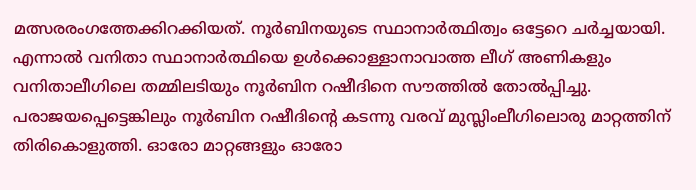മത്സരരംഗത്തേക്കിറക്കിയത്. നൂർബിനയുടെ സ്ഥാനാർത്ഥിത്വം ഒട്ടേറെ ചർച്ചയായി. എന്നാൽ വനിതാ സ്ഥാനാർത്ഥിയെ ഉൾക്കൊള്ളാനാവാത്ത ലീഗ് അണികളും വനിതാലീഗിലെ തമ്മിലടിയും നൂർബിന റഷീദിനെ സൗത്തിൽ തോൽപ്പിച്ചു. പരാജയപ്പെട്ടെങ്കിലും നൂർബിന റഷീദിൻ്റെ കടന്നു വരവ് മുസ്ലിംലീഗിലൊരു മാറ്റത്തിന് തിരികൊളുത്തി. ഓരോ മാറ്റങ്ങളും ഓരോ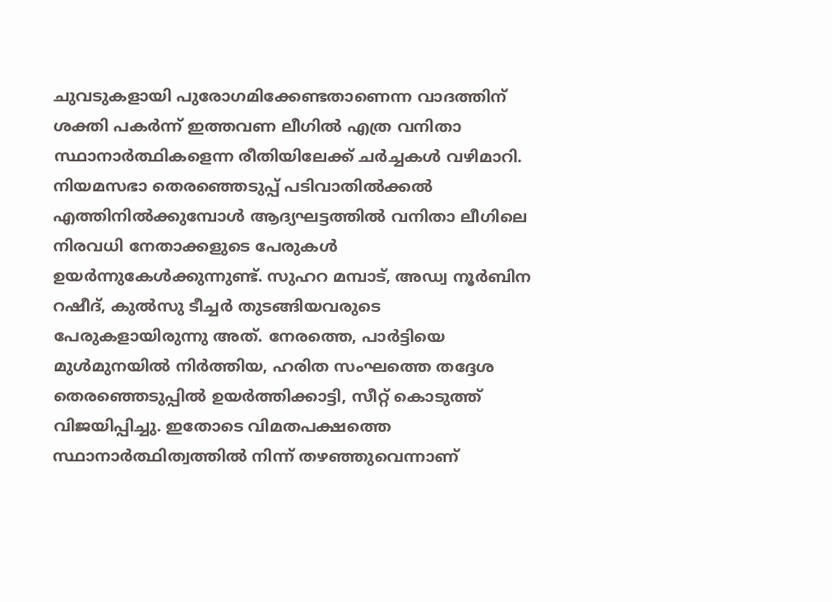ചുവടുകളായി പുരോഗമിക്കേണ്ടതാണെന്ന വാദത്തിന് ശക്തി പകർന്ന് ഇത്തവണ ലീഗിൽ എത്ര വനിതാ സ്ഥാനാർത്ഥികളെന്ന രീതിയിലേക്ക് ചർച്ചകൾ വഴിമാറി. നിയമസഭാ തെരഞ്ഞെടുപ്പ് പടിവാതിൽക്കൽ എത്തിനിൽക്കുമ്പോൾ ആദ്യഘട്ടത്തിൽ വനിതാ ലീഗിലെ നിരവധി നേതാക്കളുടെ പേരുകൾ ഉയർന്നുകേൾക്കുന്നുണ്ട്. സുഹറ മമ്പാട്, അഡ്വ നൂർബിന റഷീദ്, കുൽസു ടീച്ചർ തുടങ്ങിയവരുടെ പേരുകളായിരുന്നു അത്. നേരത്തെ, പാർട്ടിയെ മുൾമുനയിൽ നിർത്തിയ, ഹരിത സംഘത്തെ തദ്ദേശ തെരഞ്ഞെടുപ്പിൽ ഉയർത്തിക്കാട്ടി, സീറ്റ് കൊടുത്ത് വിജയിപ്പിച്ചു. ഇതോടെ വിമതപക്ഷത്തെ സ്ഥാനാർത്ഥിത്വത്തിൽ നിന്ന് തഴഞ്ഞുവെന്നാണ്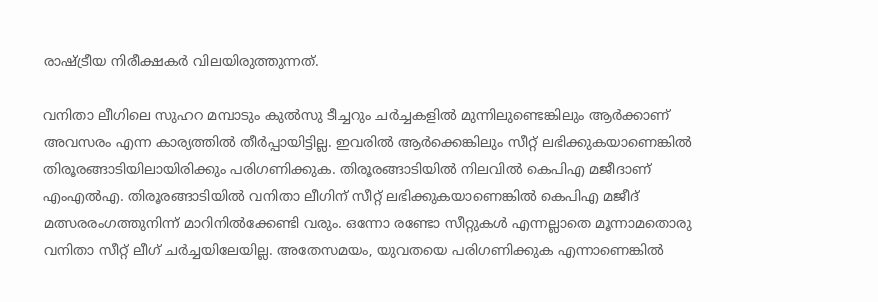രാഷ്ട്രീയ നിരീക്ഷകർ വിലയിരുത്തുന്നത്.

വനിതാ ലീഗിലെ സുഹറ മമ്പാടും കുൽസു ടീച്ചറും ചർച്ചകളിൽ മുന്നിലുണ്ടെങ്കിലും ആർക്കാണ് അവസരം എന്ന കാര്യത്തിൽ തീർപ്പായിട്ടില്ല. ഇവരിൽ ആർക്കെങ്കിലും സീറ്റ് ലഭിക്കുകയാണെങ്കിൽ തിരൂരങ്ങാടിയിലായിരിക്കും പരിഗണിക്കുക. തിരൂരങ്ങാടിയിൽ നിലവിൽ കെപിഎ മജീദാണ് എംഎൽഎ. തിരൂരങ്ങാടിയിൽ വനിതാ ലീഗിന് സീറ്റ് ലഭിക്കുകയാണെങ്കിൽ കെപിഎ മജീദ് മത്സരരംഗത്തുനിന്ന് മാറിനിൽക്കേണ്ടി വരും. ഒന്നോ രണ്ടോ സീറ്റുകൾ എന്നല്ലാതെ മൂന്നാമതൊരു വനിതാ സീറ്റ് ലീഗ് ചർച്ചയിലേയില്ല. അതേസമയം, യുവതയെ പരിഗണിക്കുക എന്നാണെങ്കിൽ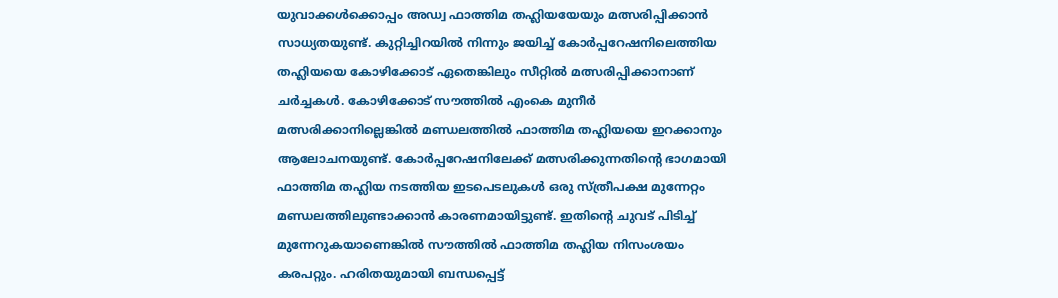യുവാക്കൾക്കൊപ്പം അഡ്വ ഫാത്തിമ തഹ്ലിയയേയും മത്സരിപ്പിക്കാൻ സാധ്യതയുണ്ട്. കുറ്റിച്ചിറയിൽ നിന്നും ജയിച്ച് കോർപ്പറേഷനിലെത്തിയ തഹ്ലിയയെ കോഴിക്കോട് ഏതെങ്കിലും സീറ്റിൽ മത്സരിപ്പിക്കാനാണ് ചർച്ചകൾ. കോഴിക്കോട് സൗത്തിൽ എംകെ മുനീർ മത്സരിക്കാനില്ലെങ്കിൽ മണ്ഡലത്തിൽ ഫാത്തിമ തഹ്ലിയയെ ഇറക്കാനും ആലോചനയുണ്ട്. കോർപ്പറേഷനിലേക്ക് മത്സരിക്കുന്നതിൻ്റെ ഭാഗമായി ഫാത്തിമ തഹ്ലിയ നടത്തിയ ഇടപെടലുകൾ ഒരു സ്ത്രീപക്ഷ മുന്നേറ്റം മണ്ഡലത്തിലുണ്ടാക്കാൻ കാരണമായിട്ടുണ്ട്. ഇതിൻ്റെ ചുവട് പിടിച്ച് മുന്നേറുകയാണെങ്കിൽ സൗത്തിൽ ഫാത്തിമ തഹ്ലിയ നിസംശയം കരപറ്റും. ഹരിതയുമായി ബന്ധപ്പെട്ട്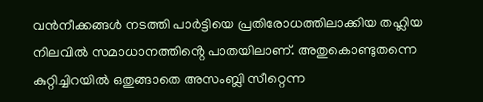വൻനീക്കങ്ങൾ നടത്തി പാർട്ടിയെ പ്രതിരോധത്തിലാക്കിയ തഹ്ലിയ നിലവിൽ സമാധാനത്തിൻ്റെ പാതയിലാണ്. അതുകൊണ്ടുതന്നെ കുറ്റിച്ചിറയിൽ ഒതുങ്ങാതെ അസംബ്ലി സീറ്റെന്ന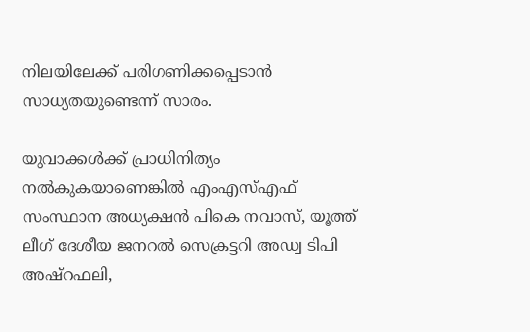നിലയിലേക്ക് പരിഗണിക്കപ്പെടാൻ സാധ്യതയുണ്ടെന്ന് സാരം.

യുവാക്കൾക്ക് പ്രാധിനിത്യം നൽകുകയാണെങ്കിൽ എംഎസ്എഫ് സംസ്ഥാന അധ്യക്ഷൻ പികെ നവാസ്, യൂത്ത് ലീഗ് ദേശീയ ജനറൽ സെക്രട്ടറി അഡ്വ ടിപി അഷ്റഫലി,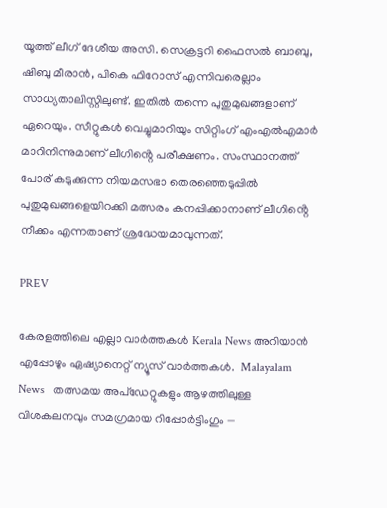യൂത്ത് ലീഗ് ദേശീയ അസി. സെക്രട്ടറി ഫൈസൽ ബാബു, ഷിബു മീരാൻ, പികെ ഫിറോസ് എന്നിവരെല്ലാം സാധ്യതാലിസ്റ്റിലുണ്ട്. ഇതിൽ തന്നെ പുതുമുഖങ്ങളാണ് ഏറെയും. സീറ്റുകൾ വെച്ചുമാറിയും സിറ്റിംഗ് എംഎൽഎമാർ മാറിനിന്നുമാണ് ലീഗിൻ്റെ പരീക്ഷണം. സംസ്ഥാനത്ത് പോര് കടുക്കുന്ന നിയമസഭാ തെരഞ്ഞെടുപ്പിൽ പുതുമുഖങ്ങളെയിറക്കി മത്സരം കനപ്പിക്കാനാണ് ലീഗിൻ്റെ നീക്കം എന്നതാണ് ശ്രദ്ധേയമാവുന്നത്.

PREV

കേരളത്തിലെ എല്ലാ വാർത്തകൾ Kerala News അറിയാൻ  എപ്പോഴും ഏഷ്യാനെറ്റ് ന്യൂസ് വാർത്തകൾ.  Malayalam News   തത്സമയ അപ്‌ഡേറ്റുകളും ആഴത്തിലുള്ള വിശകലനവും സമഗ്രമായ റിപ്പോർട്ടിംഗും —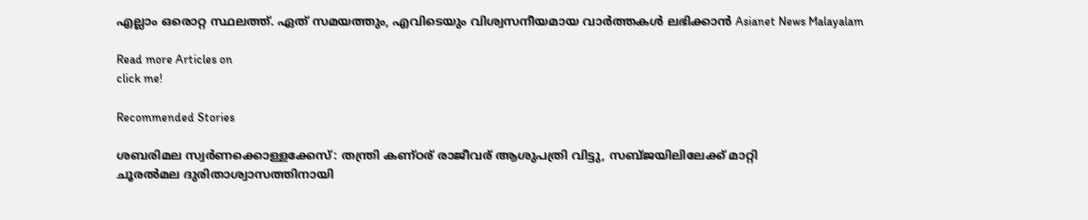എല്ലാം ഒരൊറ്റ സ്ഥലത്ത്. ഏത് സമയത്തും, എവിടെയും വിശ്വസനീയമായ വാർത്തകൾ ലഭിക്കാൻ Asianet News Malayalam

Read more Articles on
click me!

Recommended Stories

ശബരിമല സ്വർണക്കൊള്ളക്കേസ്: തന്ത്രി കണ്ഠര് രാജീവര് ആശുപത്രി വിട്ടു, സബ്ജയിലിലേക്ക് മാറ്റി
ചൂരൽമല ദുരിതാശ്വാസത്തിനായി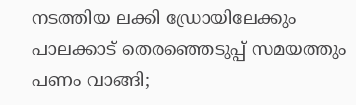നടത്തിയ ലക്കി ഡ്രോയിലേക്കും പാലക്കാട് തെരഞ്ഞെടുപ്പ് സമയത്തും പണം വാങ്ങി;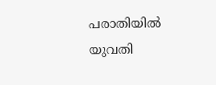പരാതിയിൽ യുവതി